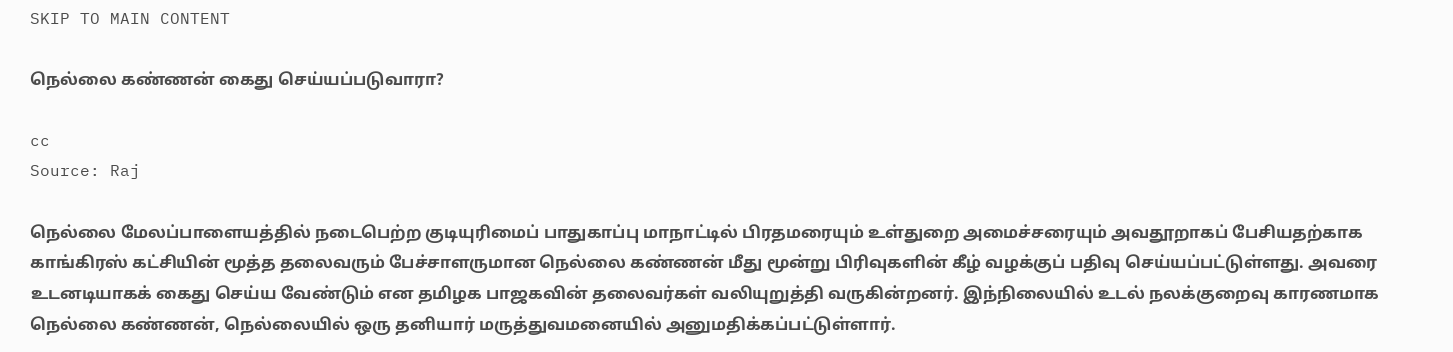SKIP TO MAIN CONTENT

நெல்லை கண்ணன் கைது செய்யப்படுவாரா?

cc
Source: Raj

நெல்லை மேலப்பாளையத்தில் நடைபெற்ற குடியுரிமைப் பாதுகாப்பு மாநாட்டில் பிரதமரையும் உள்துறை அமைச்சரையும் அவதூறாகப் பேசியதற்காக காங்கிரஸ் கட்சியின் மூத்த தலைவரும் பேச்சாளருமான நெல்லை கண்ணன் மீது மூன்று பிரிவுகளின் கீழ் வழக்குப் பதிவு செய்யப்பட்டுள்ளது. அவரை உடனடியாகக் கைது செய்ய வேண்டும் என தமிழக பாஜகவின் தலைவர்கள் வலியுறுத்தி வருகின்றனர். இந்நிலையில் உடல் நலக்குறைவு காரணமாக நெல்லை கண்ணன், நெல்லையில் ஒரு தனியார் மருத்துவமனையில் அனுமதிக்கப்பட்டுள்ளார்.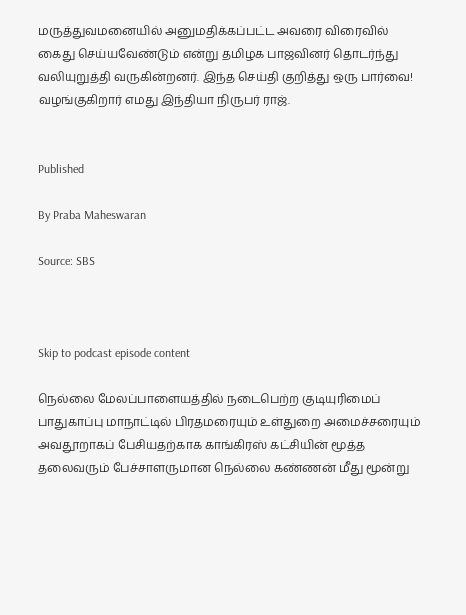மருத்துவமனையில் அனுமதிக்கப்பட்ட அவரை விரைவில் கைது செய்யவேண்டும் என்று தமிழக பாஜவினர் தொடர்ந்து வலியுறுத்தி வருகின்றனர். இந்த செய்தி குறித்து ஒரு பார்வை! வழங்குகிறார் எமது இந்தியா நிருபர் ராஜ்.


Published

By Praba Maheswaran

Source: SBS



Skip to podcast episode content

நெல்லை மேலப்பாளையத்தில் நடைபெற்ற குடியுரிமைப் பாதுகாப்பு மாநாட்டில் பிரதமரையும் உள்துறை அமைச்சரையும் அவதூறாகப் பேசியதற்காக காங்கிரஸ் கட்சியின் மூத்த தலைவரும் பேச்சாளருமான நெல்லை கண்ணன் மீது மூன்று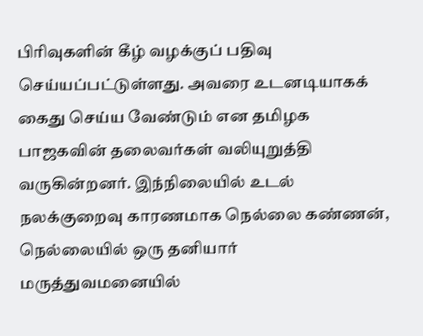பிரிவுகளின் கீழ் வழக்குப் பதிவு செய்யப்பட்டுள்ளது. அவரை உடனடியாகக் கைது செய்ய வேண்டும் என தமிழக பாஜகவின் தலைவர்கள் வலியுறுத்தி வருகின்றனர். இந்நிலையில் உடல் நலக்குறைவு காரணமாக நெல்லை கண்ணன், நெல்லையில் ஒரு தனியார் மருத்துவமனையில்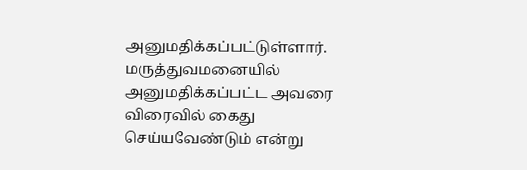அனுமதிக்கப்பட்டுள்ளார். மருத்துவமனையில் அனுமதிக்கப்பட்ட அவரை விரைவில் கைது செய்யவேண்டும் என்று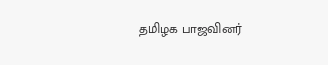தமிழக பாஜவினர்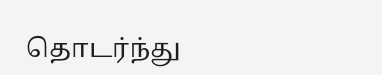தொடர்ந்து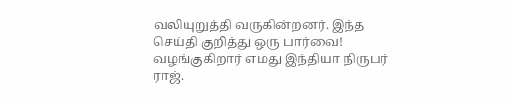வலியுறுத்தி வருகின்றனர். இந்த செய்தி குறித்து ஒரு பார்வை! வழங்குகிறார் எமது இந்தியா நிருபர் ராஜ்.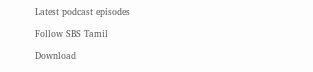Latest podcast episodes

Follow SBS Tamil

Download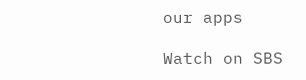our apps

Watch on SBS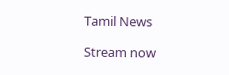Tamil News

Stream now